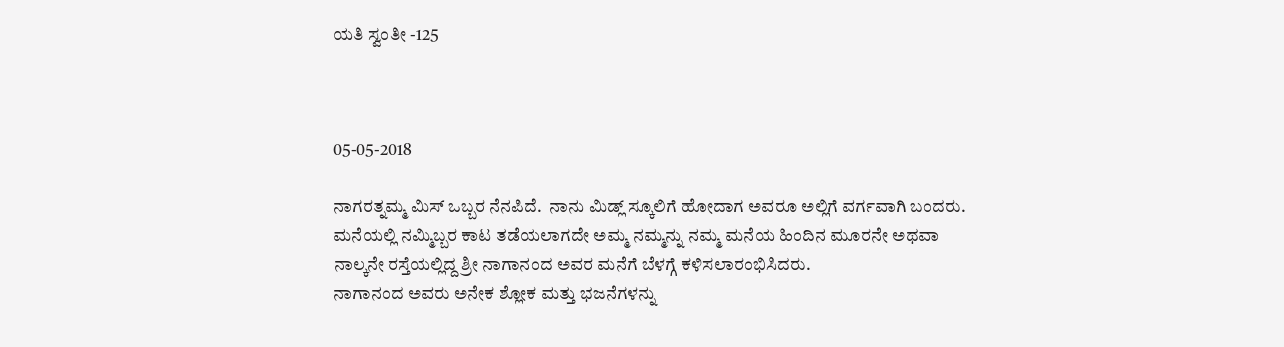ಯತಿ ಸ್ವಂತೀ -125



05-05-2018

ನಾಗರತ್ನಮ್ಮ ಮಿಸ್ ಒಬ್ಬರ ನೆನಪಿದೆ.  ನಾನು ಮಿಡ್ಲ್ ಸ್ಕೂಲಿಗೆ ಹೋದಾಗ ಅವರೂ ಅಲ್ಲಿಗೆ ವರ್ಗವಾಗಿ ಬಂದರು.
ಮನೆಯಲ್ಲಿ ನಮ್ಮಿಬ್ಬರ ಕಾಟ ತಡೆಯಲಾಗದೇ ಅಮ್ಮ ನಮ್ಮನ್ನು ನಮ್ಮ ಮನೆಯ ಹಿಂದಿನ ಮೂರನೇ ಅಥವಾ ನಾಲ್ಕನೇ ರಸ್ತೆಯಲ್ಲಿದ್ದ ಶ್ರೀ ನಾಗಾನಂದ ಅವರ ಮನೆಗೆ ಬೆಳಗ್ಗೆ ಕಳಿಸಲಾರಂಭಿಸಿದರು.
ನಾಗಾನಂದ ಅವರು ಅನೇಕ ಶ್ಲೋಕ ಮತ್ತು ಭಜನೆಗಳನ್ನು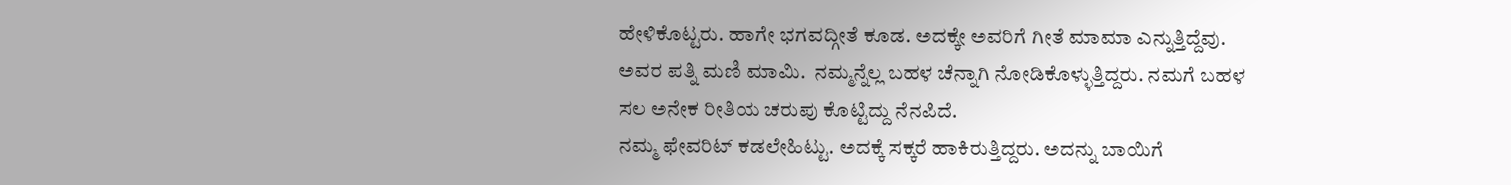ಹೇಳಿಕೊಟ್ಟರು. ಹಾಗೇ ಭಗವದ್ಗೀತೆ ಕೂಡ. ಅದಕ್ಕೇ ಅವರಿಗೆ ಗೀತೆ ಮಾಮಾ ಎನ್ನುತ್ತಿದ್ದೆವು. ಅವರ ಪತ್ನಿ ಮಣಿ ಮಾಮಿ.  ನಮ್ಮನ್ನೆಲ್ಲ ಬಹಳ ಚೆನ್ನಾಗಿ ನೋಡಿಕೊಳ್ಳುತ್ತಿದ್ದರು. ನಮಗೆ ಬಹಳ ಸಲ ಅನೇಕ ರೀತಿಯ ಚರುಪು ಕೊಟ್ಟಿದ್ದು ನೆನಪಿದೆ.
ನಮ್ಮ ಫೇವರಿಟ್ ಕಡಲೇಹಿಟ್ಟು. ಅದಕ್ಕೆ ಸಕ್ಕರೆ ಹಾಕಿರುತ್ತಿದ್ದರು. ಅದನ್ನು ಬಾಯಿಗೆ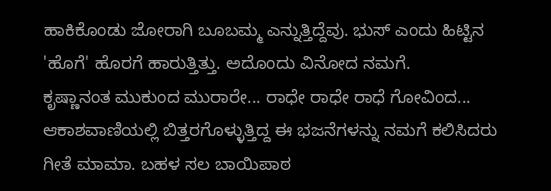ಹಾಕಿಕೊಂಡು ಜೋರಾಗಿ ಬೂಬಮ್ಮ ಎನ್ನುತ್ತಿದ್ದೆವು. ಭುಸ್ ಎಂದು ಹಿಟ್ಟಿನ 'ಹೊಗೆ' ಹೊರಗೆ ಹಾರುತ್ತಿತ್ತು. ಅದೊಂದು ವಿನೋದ ನಮಗೆ.
ಕೃಷ್ಣಾನಂತ ಮುಕುಂದ ಮುರಾರೇ... ರಾಧೇ ರಾಧೇ ರಾಧೆ ಗೋವಿಂದ... ಆಕಾಶವಾಣಿಯಲ್ಲಿ ಬಿತ್ತರಗೊಳ್ಳುತ್ತಿದ್ದ ಈ ಭಜನೆಗಳನ್ನು ನಮಗೆ ಕಲಿಸಿದರು ಗೀತೆ ಮಾಮಾ. ಬಹಳ ಸಲ ಬಾಯಿಪಾಠ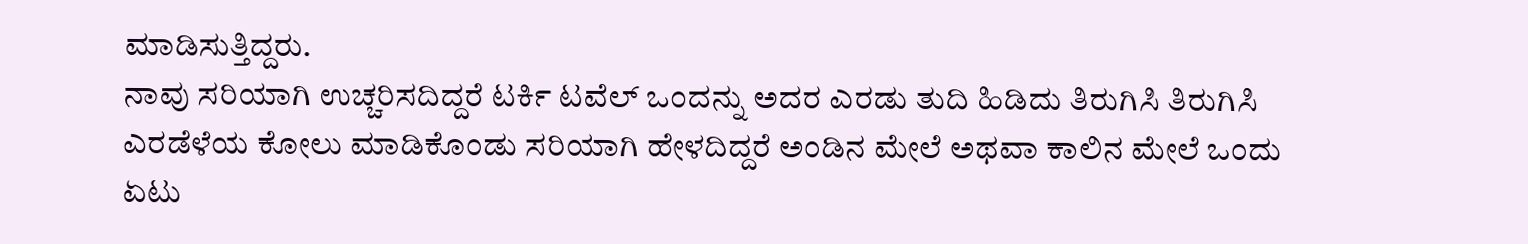ಮಾಡಿಸುತ್ತಿದ್ದರು.
ನಾವು ಸರಿಯಾಗಿ ಉಚ್ಚರಿಸದಿದ್ದರೆ ಟರ್ಕಿ ಟವೆಲ್ ಒಂದನ್ನು ಅದರ ಎರಡು ತುದಿ ಹಿಡಿದು ತಿರುಗಿಸಿ ತಿರುಗಿಸಿ ಎರಡೆಳೆಯ ಕೋಲು ಮಾಡಿಕೊಂಡು ಸರಿಯಾಗಿ ಹೇಳದಿದ್ದರೆ ಅಂಡಿನ ಮೇಲೆ ಅಥವಾ ಕಾಲಿನ ಮೇಲೆ ಒಂದು ಏಟು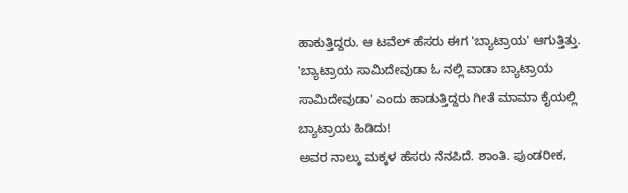ಹಾಕುತ್ತಿದ್ದರು. ಆ ಟವೆಲ್ ಹೆಸರು ಈಗ 'ಬ್ಯಾಟ್ರಾಯ' ಆಗುತ್ತಿತ್ತು. 'ಬ್ಯಾಟ್ರಾಯ ಸಾಮಿದೇವುಡಾ ಓ ನಲ್ಲಿ ವಾಡಾ ಬ್ಯಾಟ್ರಾಯ ಸಾಮಿದೇವುಡಾ' ಎಂದು ಹಾಡುತ್ತಿದ್ದರು ಗೀತೆ ಮಾಮಾ ಕೈಯಲ್ಲಿ ಬ್ಯಾಟ್ರಾಯ ಹಿಡಿದು!
ಅವರ ನಾಲ್ಕು ಮಕ್ಕಳ ಹೆಸರು ನೆನಪಿದೆ. ಶಾಂತಿ. ಪುಂಡರೀಕ,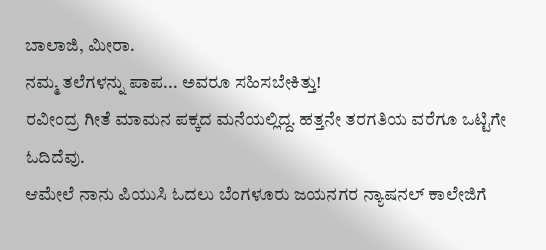ಬಾಲಾಜಿ, ಮೀರಾ.
ನಮ್ಮ ತಲೆಗಳನ್ನು ಪಾಪ... ಅವರೂ ಸಹಿಸಬೇಕಿತ್ತು!
ರವೀಂದ್ರ ಗೀತೆ ಮಾಮನ ಪಕ್ಕದ ಮನೆಯಲ್ಲಿದ್ದ. ಹತ್ತನೇ ತರಗತಿಯ ವರೆಗೂ ಒಟ್ಟಿಗೇ ಓದಿದೆವು.
ಆಮೇಲೆ ನಾನು ಪಿಯುಸಿ ಓದಲು ಬೆಂಗಳೂರು ಜಯನಗರ ನ್ಯಾಷನಲ್ ಕಾಲೇಜಿಗೆ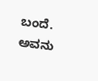ಬಂದೆ. ಅವನು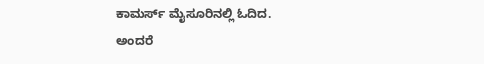ಕಾಮರ್ಸ್ ಮೈಸೂರಿನಲ್ಲಿ ಓದಿದ.
ಅಂದರೆ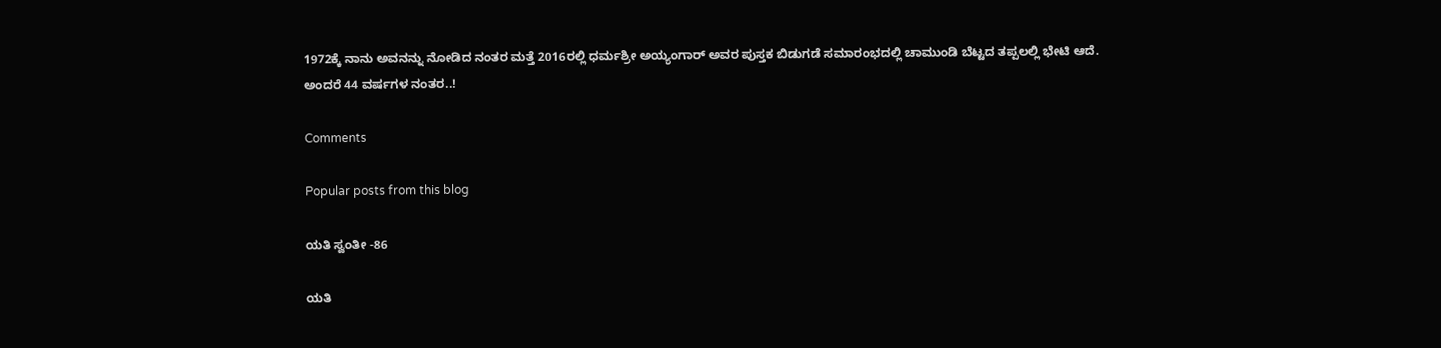1972ಕ್ಕೆ ನಾನು ಅವನನ್ನು ನೋಡಿದ ನಂತರ ಮತ್ತೆ 2016ರಲ್ಲಿ ಧರ್ಮಶ್ರೀ ಅಯ್ಯಂಗಾರ್ ಅವರ ಪುಸ್ತಕ ಬಿಡುಗಡೆ ಸಮಾರಂಭದಲ್ಲಿ ಚಾಮುಂಡಿ ಬೆಟ್ಟದ ತಪ್ಪಲಲ್ಲಿ ಭೇಟಿ ಆದೆ. ಅಂದರೆ 44 ವರ್ಷಗಳ ನಂತರ..!

Comments

Popular posts from this blog

ಯತಿ ಸ್ವಂತೀ -86

ಯತಿ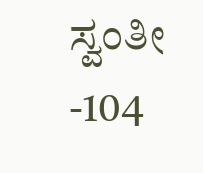ಸ್ವಂತೀ -104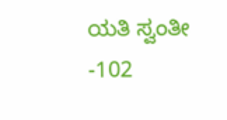ಯತಿ ಸ್ವಂತೀ -102